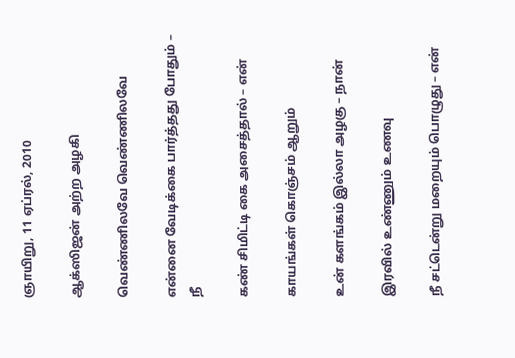ஞாயிறு, 11 ஏப்ரல், 2010

ஆக்ஸிஜன் அற்ற அழகி

வெண்ணிலவே வெண்ணிலவே

என்னை வேடிக்கை பார்த்தது போதும் – நீ

கண் சிமிட்டி கை அசைத்தால் – என்

காயங்கள் கொஞ்சம் ஆறும்

உன் களங்கம் இல்லா அழகு – நான்

இரவில் உண்ணும் உணவு

நீ சட்டென்று மறையும் பொழுது – என்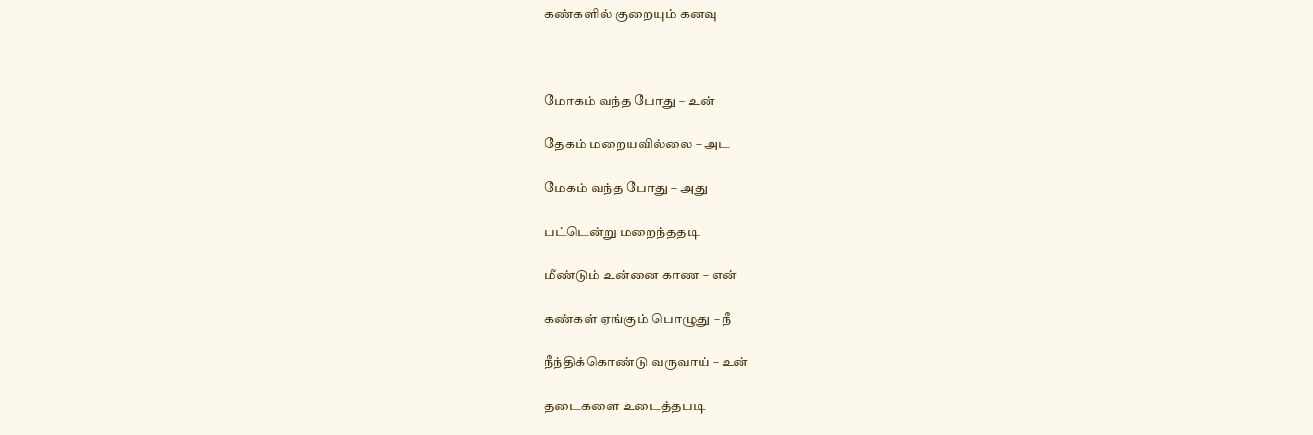கண்களில் குறையும் கனவு



மோகம் வந்த போது – உன்

தேகம் மறையவில்லை – அட

மேகம் வந்த போது – அது

பட்டென்று மறைந்ததடி

மீண்டும் உன்னை காண – என்

கண்கள் ஏங்கும் பொழுது – நீ

நீந்திக்கொண்டு வருவாய் – உன்

தடைகளை உடைத்தபடி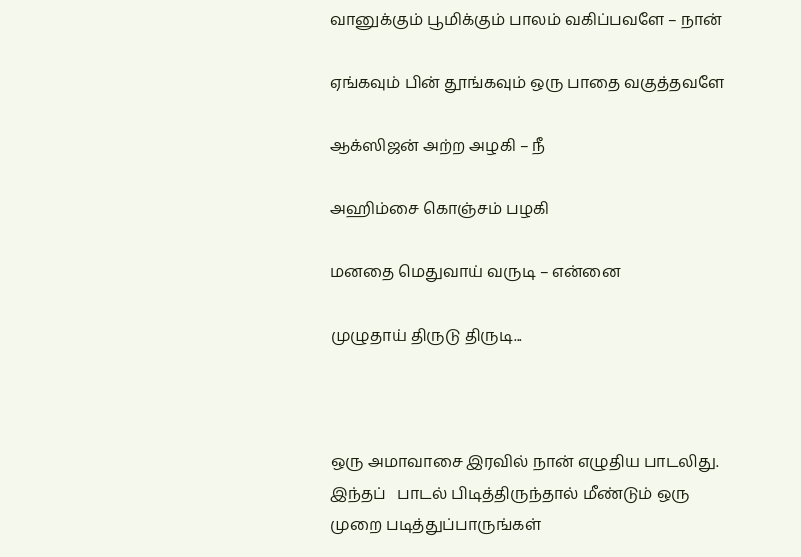வானுக்கும் பூமிக்கும் பாலம் வகிப்பவளே – நான்

ஏங்கவும் பின் தூங்கவும் ஒரு பாதை வகுத்தவளே

ஆக்ஸிஜன் அற்ற அழகி – நீ

அஹிம்சை கொஞ்சம் பழகி

மனதை மெதுவாய் வருடி – என்னை

முழுதாய் திருடு திருடி...



ஒரு அமாவாசை இரவில் நான் எழுதிய பாடலிது. இந்தப்   பாடல் பிடித்திருந்தால் மீண்டும் ஒரு முறை படித்துப்பாருங்கள்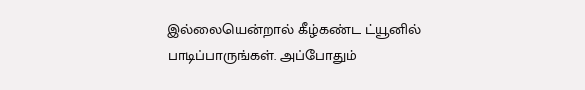இல்லையென்றால் கீழ்கண்ட ட்யூனில் பாடிப்பாருங்கள். அப்போதும்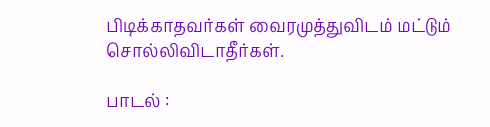பிடிக்காதவர்கள் வைரமுத்துவிடம் மட்டும் சொல்லிவிடாதீர்கள்.

பாடல் :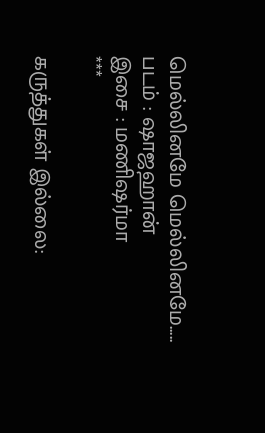மெல்லினமே மெல்லினமே.....
படம் : ஷாஜஹான்
இசை : மணிஷர்மா
***

கருத்துகள் இல்லை: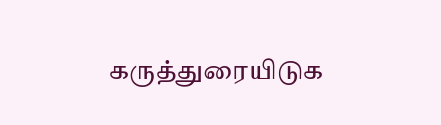கருத்துரையிடுக